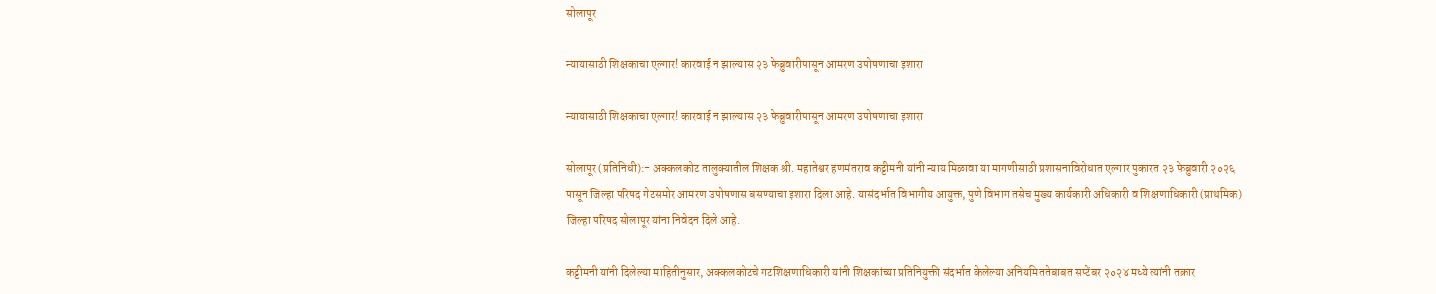सोलापूर

न्यायासाठी शिक्षकाचा एल्गार! कारवाई न झाल्यास २३ फेब्रुवारीपासून आमरण उपोषणाचा इशारा

न्यायासाठी शिक्षकाचा एल्गार! कारवाई न झाल्यास २३ फेब्रुवारीपासून आमरण उपोषणाचा इशारा

सोलापूर (प्रतिनिधी):- अक्कलकोट तालुक्यातील शिक्षक श्री. महातेश्वर हणमंतराव कट्टीमनी यांनी न्याय मिळावा या मागणीसाठी प्रशासनाविरोधात एल्गार पुकारत २३ फेब्रुवारी २०२६ पासून जिल्हा परिषद गेटसमोर आमरण उपोषणास बसण्याचा इशारा दिला आहे. यासंदर्भात विभागीय आयुक्त, पुणे विभाग तसेच मुख्य कार्यकारी अधिकारी व शिक्षणाधिकारी (प्राथमिक) जिल्हा परिषद सोलापूर यांना निवेदन दिले आहे.

कट्टीमनी यांनी दिलेल्या माहितीनुसार, अक्कलकोटचे गटशिक्षणाधिकारी यांनी शिक्षकांच्या प्रतिनियुक्ती संदर्भात केलेल्या अनियमिततेबाबत सप्टेंबर २०२४ मध्ये त्यांनी तक्रार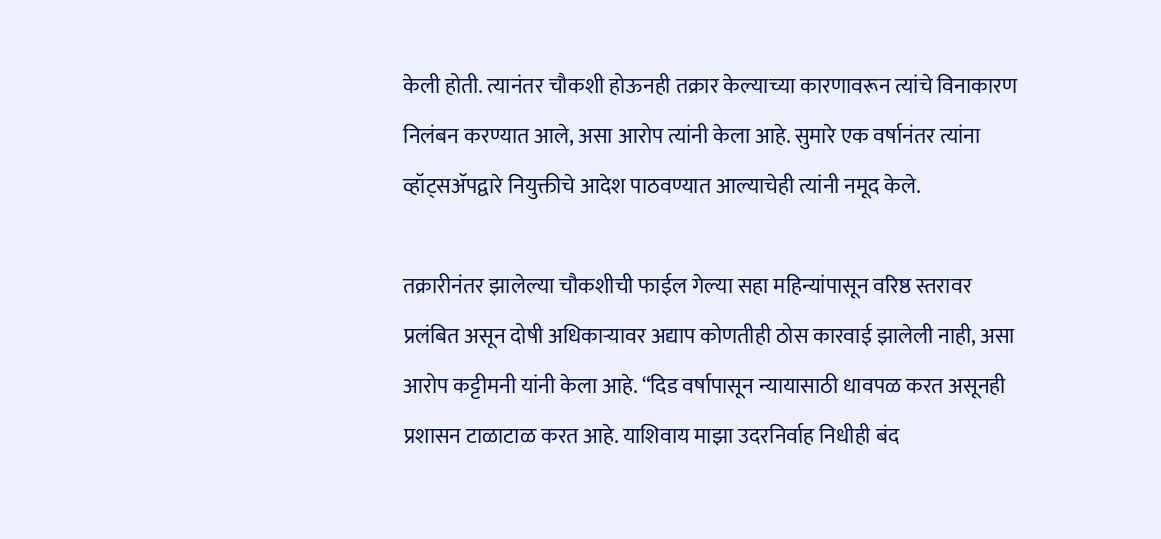केली होती. त्यानंतर चौकशी होऊनही तक्रार केल्याच्या कारणावरून त्यांचे विनाकारण निलंबन करण्यात आले, असा आरोप त्यांनी केला आहे. सुमारे एक वर्षानंतर त्यांना व्हॉट्सॲपद्वारे नियुक्तीचे आदेश पाठवण्यात आल्याचेही त्यांनी नमूद केले.

तक्रारीनंतर झालेल्या चौकशीची फाईल गेल्या सहा महिन्यांपासून वरिष्ठ स्तरावर प्रलंबित असून दोषी अधिकाऱ्यावर अद्याप कोणतीही ठोस कारवाई झालेली नाही, असा आरोप कट्टीमनी यांनी केला आहे. “दिड वर्षापासून न्यायासाठी धावपळ करत असूनही प्रशासन टाळाटाळ करत आहे. याशिवाय माझा उदरनिर्वाह निधीही बंद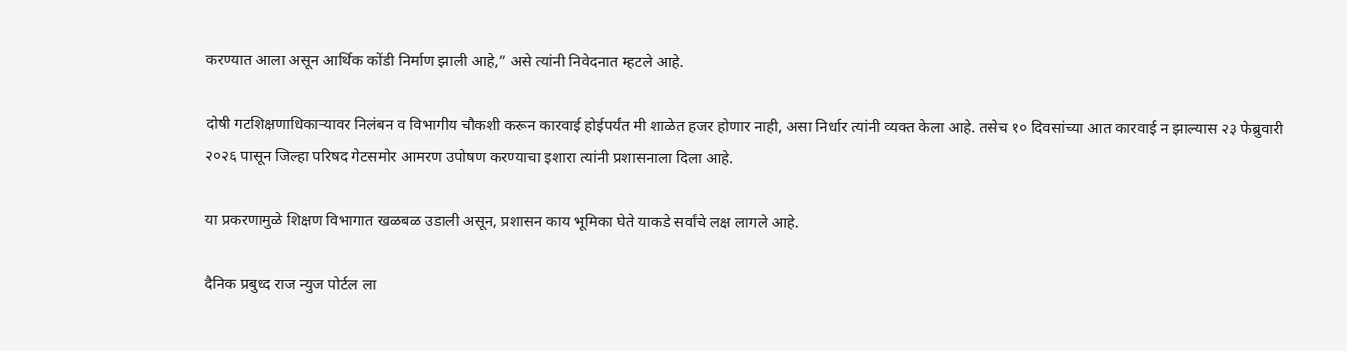करण्यात आला असून आर्थिक कोंडी निर्माण झाली आहे,” असे त्यांनी निवेदनात म्हटले आहे.

दोषी गटशिक्षणाधिकाऱ्यावर निलंबन व विभागीय चौकशी करून कारवाई होईपर्यंत मी शाळेत हजर होणार नाही, असा निर्धार त्यांनी व्यक्त केला आहे. तसेच १० दिवसांच्या आत कारवाई न झाल्यास २३ फेब्रुवारी २०२६ पासून जिल्हा परिषद गेटसमोर आमरण उपोषण करण्याचा इशारा त्यांनी प्रशासनाला दिला आहे.

या प्रकरणामुळे शिक्षण विभागात खळबळ उडाली असून, प्रशासन काय भूमिका घेते याकडे सर्वांचे लक्ष लागले आहे.

दैनिक प्रबुध्द राज न्युज पोर्टल ला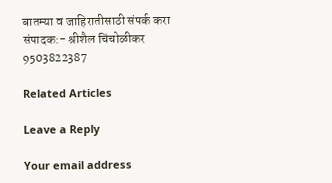बातम्या व जाहिरातीसाठी संपर्क करा संपादक:- श्रीशैल चिंचोळीकर 9503822387

Related Articles

Leave a Reply

Your email address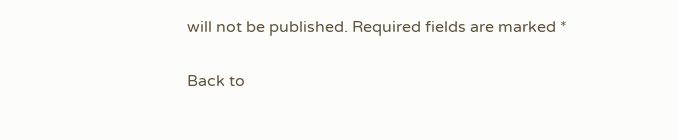will not be published. Required fields are marked *

Back to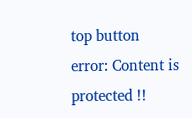top button
error: Content is protected !!